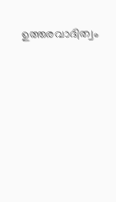ഉത്തരവാദിത്വം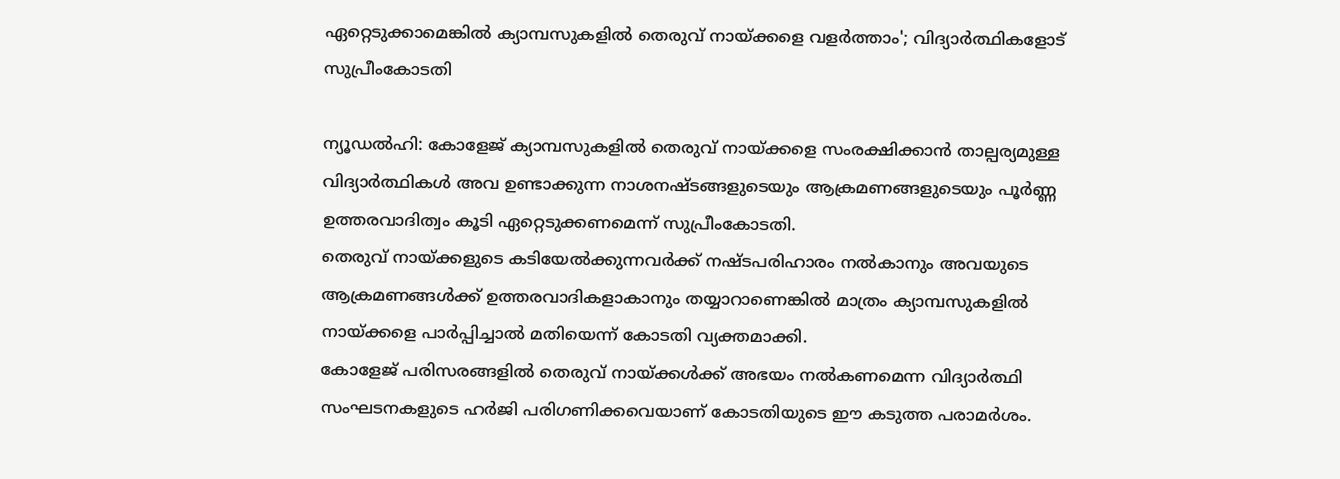ഏറ്റെടുക്കാമെങ്കിൽ ക്യാമ്പസുകളിൽ തെരുവ് നായ്ക്കളെ വളർത്താം'; വിദ്യാർത്ഥികളോട് സുപ്രീംകോടതി

ന്യൂഡൽഹി: കോളേജ് ക്യാമ്പസുകളിൽ തെരുവ് നായ്ക്കളെ സംരക്ഷിക്കാൻ താല്പര്യമുള്ള വിദ്യാർത്ഥികൾ അവ ഉണ്ടാക്കുന്ന നാശനഷ്ടങ്ങളുടെയും ആക്രമണങ്ങളുടെയും പൂർണ്ണ ഉത്തരവാദിത്വം കൂടി ഏറ്റെടുക്കണമെന്ന് സുപ്രീംകോടതി.
തെരുവ് നായ്ക്കളുടെ കടിയേൽക്കുന്നവർക്ക് നഷ്ടപരിഹാരം നൽകാനും അവയുടെ ആക്രമണങ്ങൾക്ക് ഉത്തരവാദികളാകാനും തയ്യാറാണെങ്കിൽ മാത്രം ക്യാമ്പസുകളിൽ നായ്ക്കളെ പാർപ്പിച്ചാൽ മതിയെന്ന് കോടതി വ്യക്തമാക്കി.
കോളേജ് പരിസരങ്ങളിൽ തെരുവ് നായ്ക്കൾക്ക് അഭയം നൽകണമെന്ന വിദ്യാർത്ഥി സംഘടനകളുടെ ഹർജി പരിഗണിക്കവെയാണ് കോടതിയുടെ ഈ കടുത്ത പരാമർശം.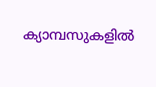ക്യാമ്പസുകളിൽ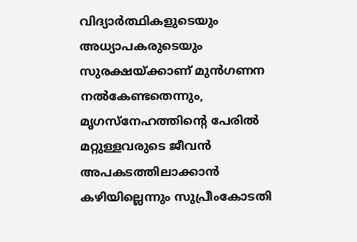വിദ്യാർത്ഥികളുടെയും അധ്യാപകരുടെയും സുരക്ഷയ്ക്കാണ് മുൻഗണന നൽകേണ്ടതെന്നും, മൃഗസ്നേഹത്തിന്റെ പേരിൽ മറ്റുള്ളവരുടെ ജീവൻ അപകടത്തിലാക്കാൻ കഴിയില്ലെന്നും സുപ്രീംകോടതി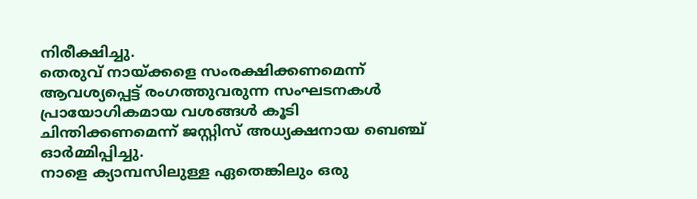നിരീക്ഷിച്ചു.
തെരുവ് നായ്ക്കളെ സംരക്ഷിക്കണമെന്ന് ആവശ്യപ്പെട്ട് രംഗത്തുവരുന്ന സംഘടനകൾ പ്രായോഗികമായ വശങ്ങൾ കൂടി ചിന്തിക്കണമെന്ന് ജസ്റ്റിസ് അധ്യക്ഷനായ ബെഞ്ച് ഓർമ്മിപ്പിച്ചു.
നാളെ ക്യാമ്പസിലുള്ള ഏതെങ്കിലും ഒരു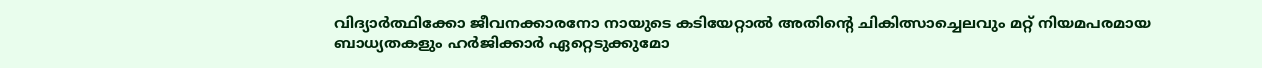വിദ്യാർത്ഥിക്കോ ജീവനക്കാരനോ നായുടെ കടിയേറ്റാൽ അതിന്റെ ചികിത്സാച്ചെലവും മറ്റ് നിയമപരമായ ബാധ്യതകളും ഹർജിക്കാർ ഏറ്റെടുക്കുമോ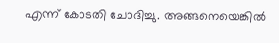എന്ന് കോടതി ചോദിച്ചു. അങ്ങനെയെങ്കിൽ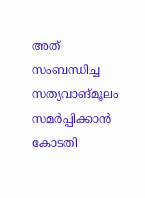അത് സംബന്ധിച്ച സത്യവാങ്മൂലം സമർപ്പിക്കാൻ കോടതി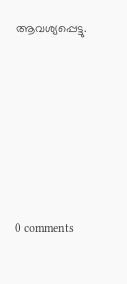ആവശ്യപ്പെട്ടു.










0 comments